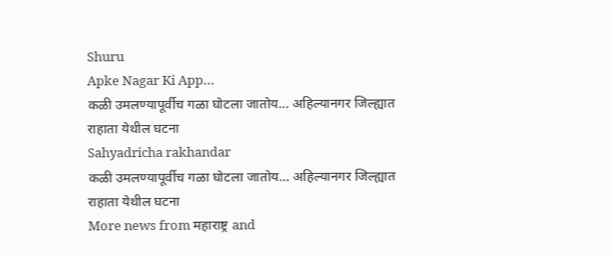Shuru
Apke Nagar Ki App…
कळी उमलण्यापूर्वीच गळा घोटला जातोय… अहिल्यानगर जिल्ह्यात राहाता येथील घटना
Sahyadricha rakhandar
कळी उमलण्यापूर्वीच गळा घोटला जातोय… अहिल्यानगर जिल्ह्यात राहाता येथील घटना
More news from महाराष्ट्र and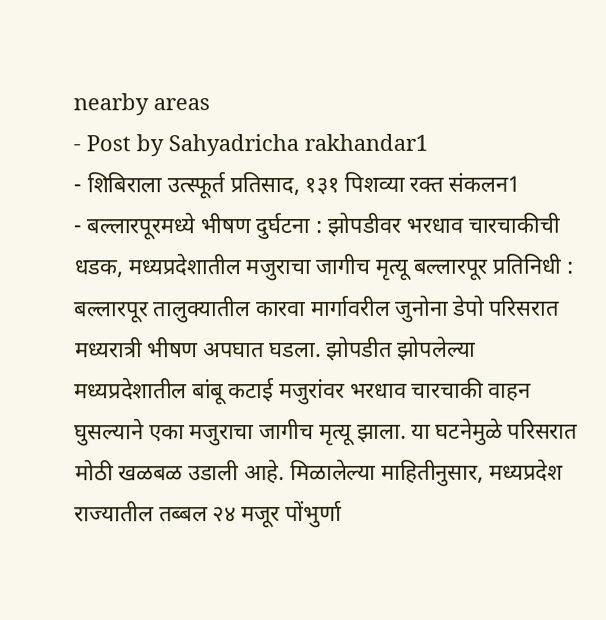nearby areas
- Post by Sahyadricha rakhandar1
- शिबिराला उत्स्फूर्त प्रतिसाद, १३१ पिशव्या रक्त संकलन1
- बल्लारपूरमध्ये भीषण दुर्घटना : झोपडीवर भरधाव चारचाकीची धडक, मध्यप्रदेशातील मजुराचा जागीच मृत्यू बल्लारपूर प्रतिनिधी : बल्लारपूर तालुक्यातील कारवा मार्गावरील जुनोना डेपो परिसरात मध्यरात्री भीषण अपघात घडला. झोपडीत झोपलेल्या मध्यप्रदेशातील बांबू कटाई मजुरांवर भरधाव चारचाकी वाहन घुसल्याने एका मजुराचा जागीच मृत्यू झाला. या घटनेमुळे परिसरात मोठी खळबळ उडाली आहे. मिळालेल्या माहितीनुसार, मध्यप्रदेश राज्यातील तब्बल २४ मजूर पोंभुर्णा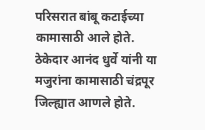परिसरात बांबू कटाईच्या कामासाठी आले होते. ठेकेदार आनंद धुर्वे यांनी या मजुरांना कामासाठी चंद्रपूर जिल्ह्यात आणले होते.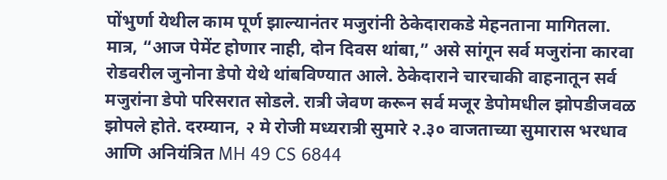पोंभुर्णा येथील काम पूर्ण झाल्यानंतर मजुरांनी ठेकेदाराकडे मेहनताना मागितला. मात्र, “आज पेमेंट होणार नाही, दोन दिवस थांबा,” असे सांगून सर्व मजुरांना कारवा रोडवरील जुनोना डेपो येथे थांबविण्यात आले. ठेकेदाराने चारचाकी वाहनातून सर्व मजुरांना डेपो परिसरात सोडले. रात्री जेवण करून सर्व मजूर डेपोमधील झोपडीजवळ झोपले होते. दरम्यान, २ मे रोजी मध्यरात्री सुमारे २.३० वाजताच्या सुमारास भरधाव आणि अनियंत्रित MH 49 CS 6844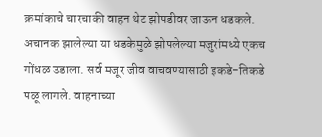क्रमांकाचे चारचाकी वाहन थेट झोपडीवर जाऊन धडकले. अचानक झालेल्या या धडकेमुळे झोपलेल्या मजुरांमध्ये एकच गोंधळ उडाला. सर्व मजूर जीव वाचवण्यासाठी इकडे-तिकडे पळू लागले. वाहनाच्या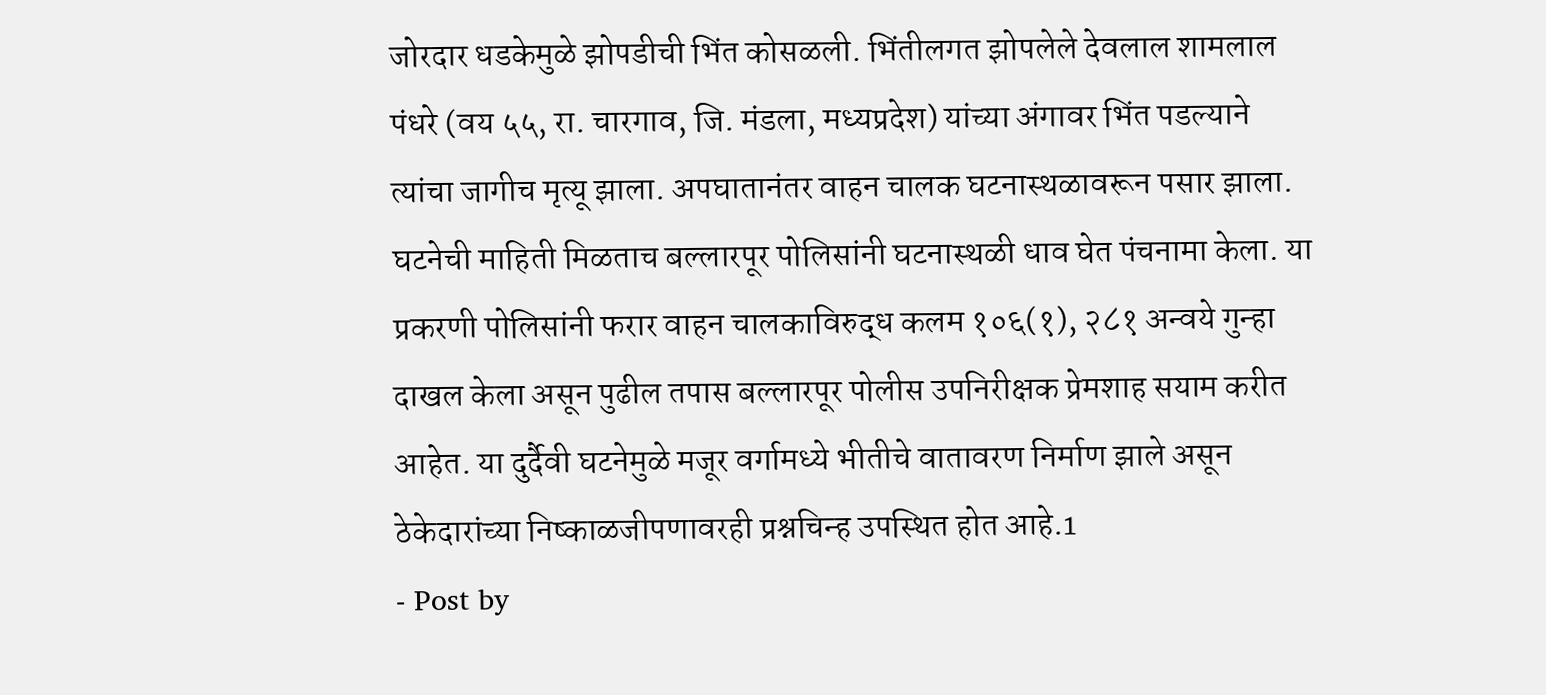जोरदार धडकेमुळे झोपडीची भिंत कोसळली. भिंतीलगत झोपलेले देवलाल शामलाल पंधरे (वय ५५, रा. चारगाव, जि. मंडला, मध्यप्रदेश) यांच्या अंगावर भिंत पडल्याने त्यांचा जागीच मृत्यू झाला. अपघातानंतर वाहन चालक घटनास्थळावरून पसार झाला. घटनेची माहिती मिळताच बल्लारपूर पोलिसांनी घटनास्थळी धाव घेत पंचनामा केला. या प्रकरणी पोलिसांनी फरार वाहन चालकाविरुद्ध कलम १०६(१), २८१ अन्वये गुन्हा दाखल केला असून पुढील तपास बल्लारपूर पोलीस उपनिरीक्षक प्रेमशाह सयाम करीत आहेत. या दुर्दैवी घटनेमुळे मजूर वर्गामध्ये भीतीचे वातावरण निर्माण झाले असून ठेकेदारांच्या निष्काळजीपणावरही प्रश्नचिन्ह उपस्थित होत आहे.1
- Post by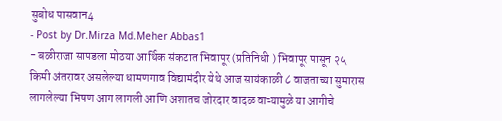सुबोध पासवान4
- Post by Dr.Mirza Md.Meher Abbas1
- बळीराजा सापडला मोठया आर्थिक संकटात भिवापूर (प्रतिनिधी ) भिवापूर पासून २५ किमी अंतरावर असलेल्या धामणगाव विद्यामंदीर येथे आज सायंकाळी ८ वाजताच्या सुमारास लागलेल्या भिषण आग लागली आणि अशातच जोरदार वादळ वाऱ्यामुळे या आगीचे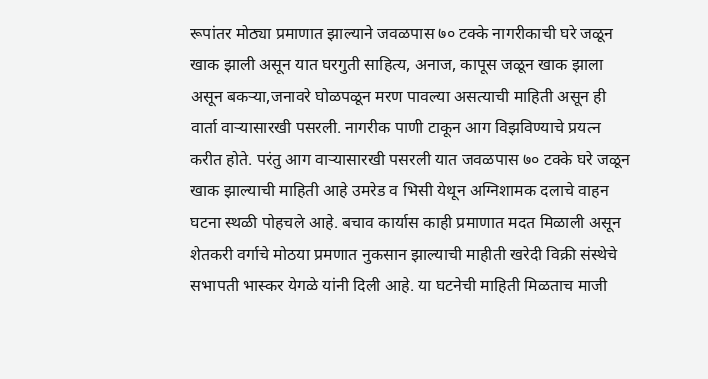रूपांतर मोठ्या प्रमाणात झाल्याने जवळपास ७० टक्के नागरीकाची घरे जळून खाक झाली असून यात घरगुती साहित्य, अनाज, कापूस जळून खाक झाला असून बकऱ्या,जनावरे घोळपळून मरण पावल्या असत्याची माहिती असून ही वार्ता वाऱ्यासारखी पसरली. नागरीक पाणी टाकून आग विझविण्याचे प्रयत्न करीत होते. परंतु आग वाऱ्यासारखी पसरली यात जवळपास ७० टक्के घरे जळून खाक झाल्याची माहिती आहे उमरेड व भिसी येथून अग्निशामक दलाचे वाहन घटना स्थळी पोहचले आहे. बचाव कार्यास काही प्रमाणात मदत मिळाली असून शेतकरी वर्गाचे मोठया प्रमणात नुकसान झाल्याची माहीती खरेदी विक्री संस्थेचे सभापती भास्कर येगळे यांनी दिली आहे. या घटनेची माहिती मिळताच माजी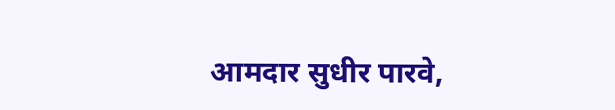आमदार सुधीर पारवे,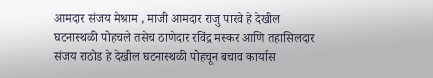आमदार संजय मेश्राम , माजी आमदार राजु पारवे हे देखील घटनास्थळी पोहचले तसेच ठाणेदार रविंद्र मस्कर आणि तहासिलदार संजय राठोड हे देखील घटनास्थळी पोहचून बचाव कार्यास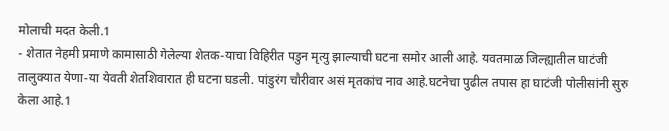मोलाची मदत केली.1
- शेतात नेहमी प्रमाणे कामासाठी गेलेल्या शेतक-याचा विहिरीत पडुन मृत्यु झाल्याची घटना समोर आली आहे. यवतमाळ जिल्ह्यातील घाटंजी तालुक्यात येणा-या येवती शेतशिवारात ही घटना घडली. पांडुरंग चौरीवार असं मृतकांच नाव आहे.घटनेचा पुढील तपास हा घाटंजी पोलीसांनी सुरु केला आहे.1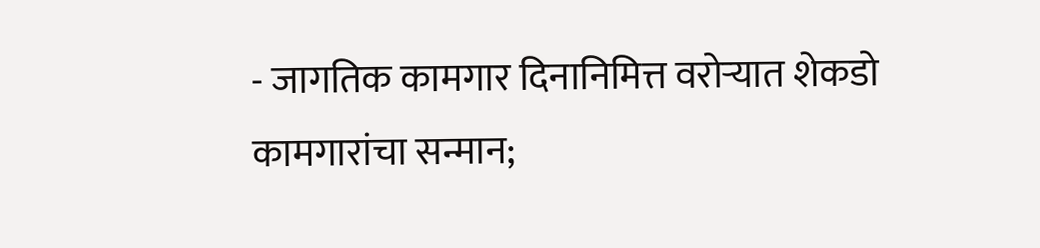- जागतिक कामगार दिनानिमित्त वरोऱ्यात शेकडो कामगारांचा सन्मान;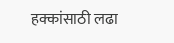हक्कांसाठी लढा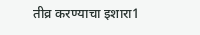तीव्र करण्याचा इशारा1